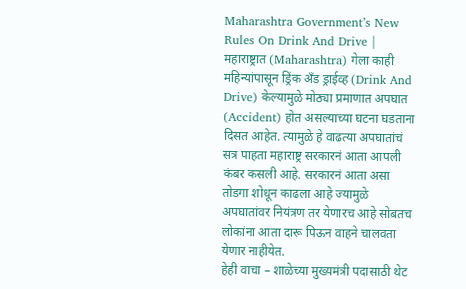Maharashtra Government’s New Rules On Drink And Drive | महाराष्ट्रात (Maharashtra) गेला काही महिन्यांपासून ड्रिंक अँड ड्राईव्ह (Drink And Drive) केल्यामुळे मोठ्या प्रमाणात अपघात (Accident) होत असल्याच्या घटना घडताना दिसत आहेत. त्यामुळे हे वाढत्या अपघातांचं सत्र पाहता महाराष्ट्र सरकारनं आता आपली कंबर कसली आहे. सरकारनं आता असा तोडगा शोधून काढला आहे ज्यामुळे अपघातांवर नियंत्रण तर येणारच आहे सोबतच लोकांना आता दारू पिऊन वाहने चालवता येणार नाहीयेत.
हेही वाचा – शाळेच्या मुख्यमंत्री पदासाठी थेट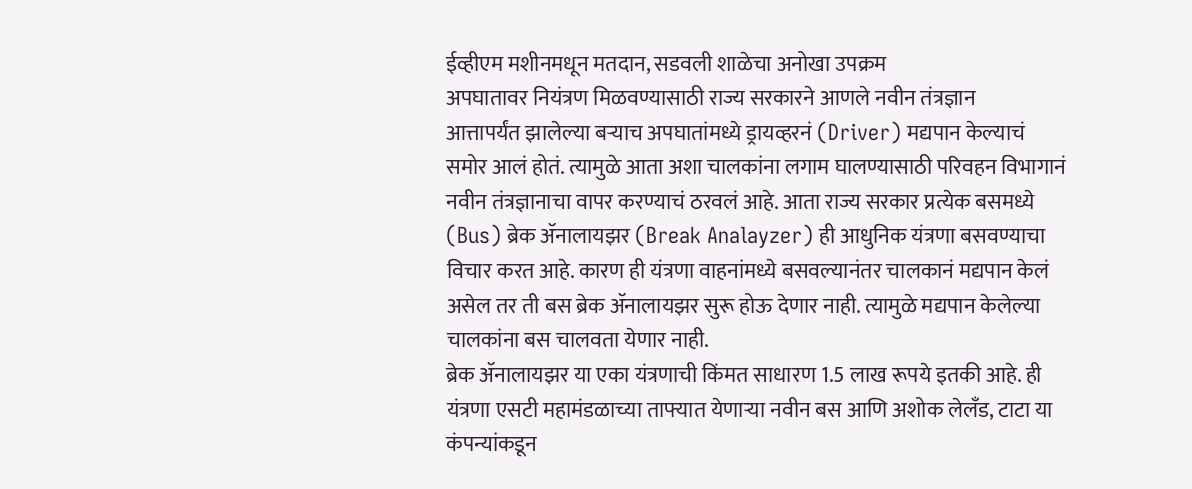ईव्हीएम मशीनमधून मतदान, सडवली शाळेचा अनोखा उपक्रम
अपघातावर नियंत्रण मिळवण्यासाठी राज्य सरकारने आणले नवीन तंत्रज्ञान
आत्तापर्यंत झालेल्या बऱ्याच अपघातांमध्ये ड्रायव्हरनं (Driver) मद्यपान केल्याचं समोर आलं होतं. त्यामुळे आता अशा चालकांना लगाम घालण्यासाठी परिवहन विभागानं नवीन तंत्रज्ञानाचा वापर करण्याचं ठरवलं आहे. आता राज्य सरकार प्रत्येक बसमध्ये (Bus) ब्रेक ॲनालायझर (Break Analayzer) ही आधुनिक यंत्रणा बसवण्याचा विचार करत आहे. कारण ही यंत्रणा वाहनांमध्ये बसवल्यानंतर चालकानं मद्यपान केलं असेल तर ती बस ब्रेक ॲनालायझर सुरू होऊ देणार नाही. त्यामुळे मद्यपान केलेल्या चालकांना बस चालवता येणार नाही.
ब्रेक ॲनालायझर या एका यंत्रणाची किंमत साधारण 1.5 लाख रूपये इतकी आहे. ही यंत्रणा एसटी महामंडळाच्या ताफ्यात येणाऱ्या नवीन बस आणि अशोक लेलँड, टाटा या कंपन्यांकडून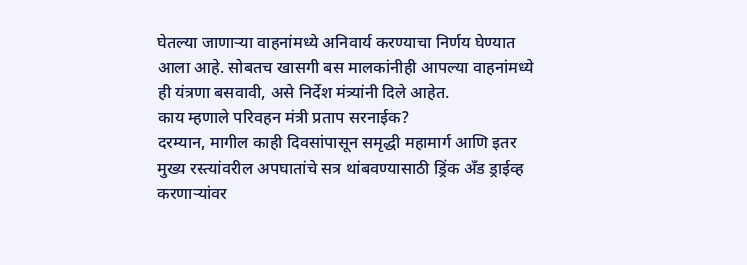घेतल्या जाणाऱ्या वाहनांमध्ये अनिवार्य करण्याचा निर्णय घेण्यात आला आहे. सोबतच खासगी बस मालकांनीही आपल्या वाहनांमध्ये ही यंत्रणा बसवावी, असे निर्देश मंत्र्यांनी दिले आहेत.
काय म्हणाले परिवहन मंत्री प्रताप सरनाईक?
दरम्यान, मागील काही दिवसांपासून समृद्धी महामार्ग आणि इतर मुख्य रस्त्यांवरील अपघातांचे सत्र थांबवण्यासाठी ड्रिंक अँड ड्राईव्ह करणाऱ्यांवर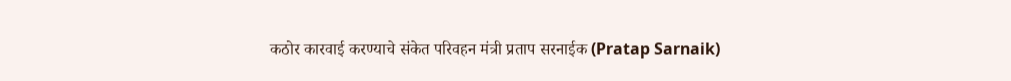कठोर कारवाई करण्याचे संकेत परिवहन मंत्री प्रताप सरनाईक (Pratap Sarnaik)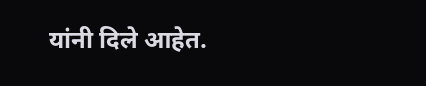यांनी दिले आहेत.